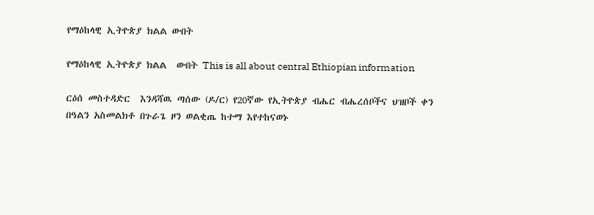የማዕከላዊ ኢትዮጵያ ክልል ውበት

የማዕከላዊ ኢትዮጵያ ክልል  ውበት This is all about central Ethiopian information

ርዕሰ መስተዳድር  እንዳሻዉ ጣሰው (ዶ/ር) የ20ኛው የኢትዮጵያ ብሔር ብሔረሰቦችና ህዝቦች ቀን በዓልን አስመልክቶ በጉራጌ ዞን ወልቂጤ ከተማ እየተከናወኑ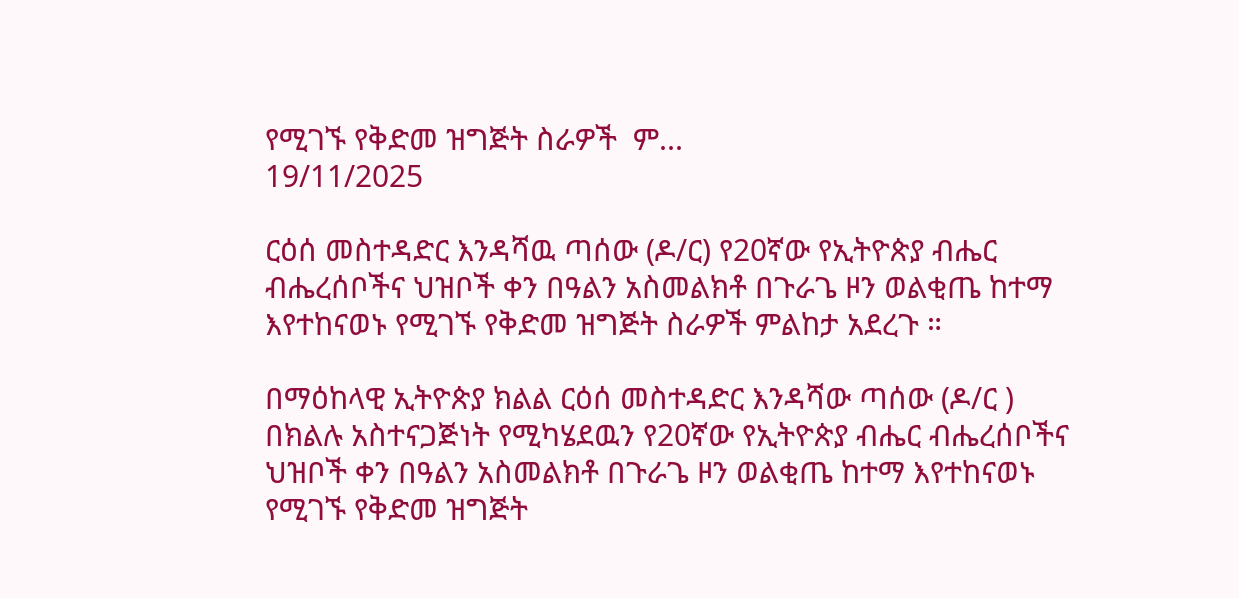የሚገኙ የቅድመ ዝግጅት ስራዎች  ም...
19/11/2025

ርዕሰ መስተዳድር እንዳሻዉ ጣሰው (ዶ/ር) የ20ኛው የኢትዮጵያ ብሔር ብሔረሰቦችና ህዝቦች ቀን በዓልን አስመልክቶ በጉራጌ ዞን ወልቂጤ ከተማ እየተከናወኑ የሚገኙ የቅድመ ዝግጅት ስራዎች ምልከታ አደረጉ ።

በማዕከላዊ ኢትዮጵያ ክልል ርዕሰ መስተዳድር እንዳሻው ጣሰው (ዶ/ር ) በክልሉ አስተናጋጅነት የሚካሄደዉን የ20ኛው የኢትዮጵያ ብሔር ብሔረሰቦችና ህዝቦች ቀን በዓልን አስመልክቶ በጉራጌ ዞን ወልቂጤ ከተማ እየተከናወኑ የሚገኙ የቅድመ ዝግጅት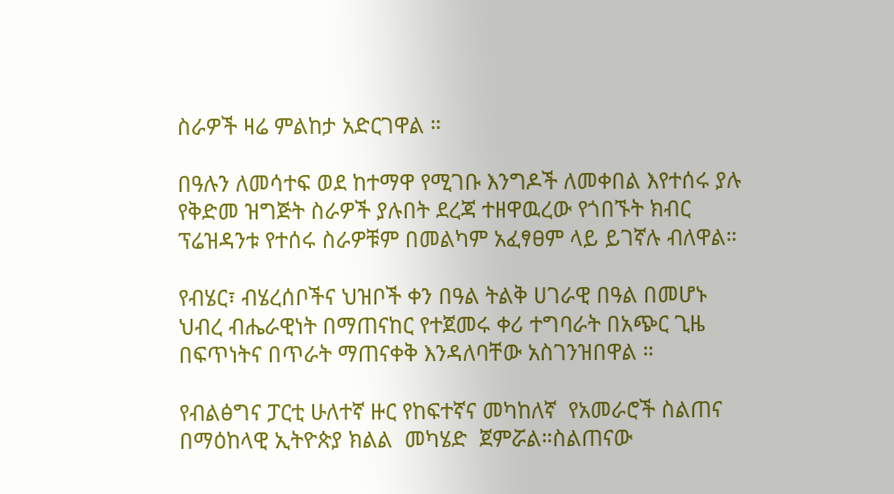ስራዎች ዛሬ ምልከታ አድርገዋል ።

በዓሉን ለመሳተፍ ወደ ከተማዋ የሚገቡ እንግዶች ለመቀበል እየተሰሩ ያሉ የቅድመ ዝግጅት ስራዎች ያሉበት ደረጃ ተዘዋዉረው የጎበኙት ክብር ፕሬዝዳንቱ የተሰሩ ስራዎቹም በመልካም አፈፃፀም ላይ ይገኛሉ ብለዋል።

የብሄር፣ ብሄረሰቦችና ህዝቦች ቀን በዓል ትልቅ ሀገራዊ በዓል በመሆኑ ህብረ ብሔራዊነት በማጠናከር የተጀመሩ ቀሪ ተግባራት በአጭር ጊዜ በፍጥነትና በጥራት ማጠናቀቅ እንዳለባቸው አስገንዝበዋል ።

የብልፅግና ፓርቲ ሁለተኛ ዙር የከፍተኛና መካከለኛ  የአመራሮች ስልጠና በማዕከላዊ ኢትዮጵያ ክልል  መካሄድ  ጀምሯል።ስልጠናው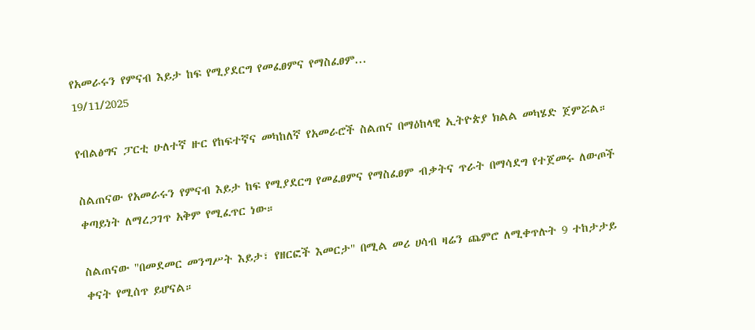የአመራሩን የምናብ እይታ ከፍ የሚያደርግ የመፈፀምና የማስፈፀም...
19/11/2025

የብልፅግና ፓርቲ ሁለተኛ ዙር የከፍተኛና መካከለኛ የአመራሮች ስልጠና በማዕከላዊ ኢትዮጵያ ክልል መካሄድ ጀምሯል።

ስልጠናው የአመራሩን የምናብ እይታ ከፍ የሚያደርግ የመፈፀምና የማስፈፀም ብቃትና ጥራት በማሳደግ የተጀመሩ ለውጦች ቀጣይነት ለማረጋገጥ አቅም የሚፈጥር ነው።

ስልጠናው "በመደመር መንግሥት እይታ፣ የዘርፎች እመርታ" በሚል መሪ ሀሳብ ዛሬን ጨምሮ ለሚቀጥሉት 9 ተከታታይ ቀናት የሚሰጥ ይሆናል።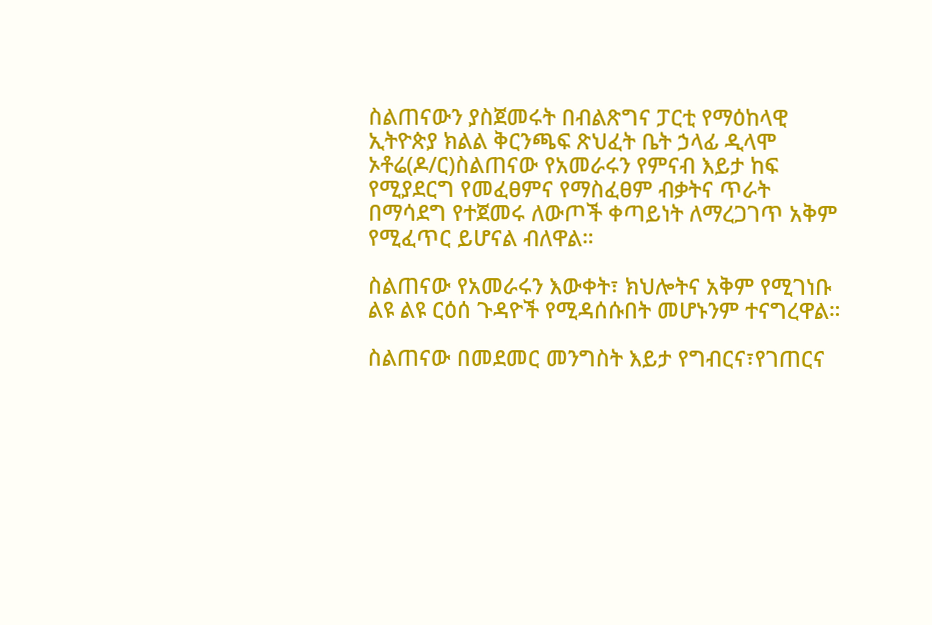ስልጠናውን ያስጀመሩት በብልጽግና ፓርቲ የማዕከላዊ ኢትዮጵያ ክልል ቅርንጫፍ ጽህፈት ቤት ኃላፊ ዲላሞ ኦቶሬ(ዶ/ር)ስልጠናው የአመራሩን የምናብ እይታ ከፍ የሚያደርግ የመፈፀምና የማስፈፀም ብቃትና ጥራት በማሳደግ የተጀመሩ ለውጦች ቀጣይነት ለማረጋገጥ አቅም የሚፈጥር ይሆናል ብለዋል።

ስልጠናው የአመራሩን እውቀት፣ ክህሎትና አቅም የሚገነቡ ልዩ ልዩ ርዕሰ ጉዳዮች የሚዳሰሱበት መሆኑንም ተናግረዋል።

ስልጠናው በመደመር መንግስት እይታ የግብርና፣የገጠርና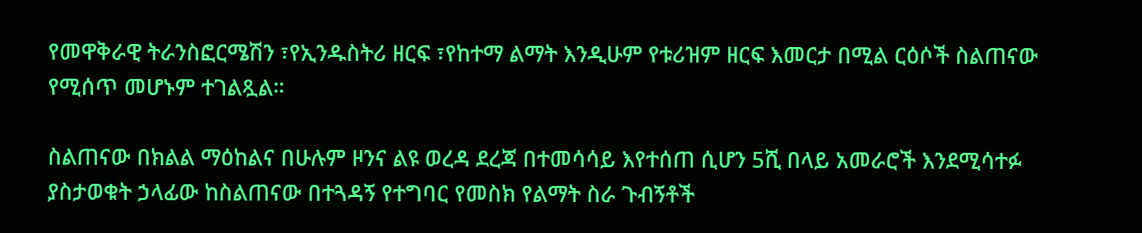የመዋቅራዊ ትራንስፎርሜሽን ፣የኢንዱስትሪ ዘርፍ ፣የከተማ ልማት እንዲሁም የቱሪዝም ዘርፍ እመርታ በሚል ርዕሶች ስልጠናው የሚሰጥ መሆኑም ተገልጿል።

ስልጠናው በክልል ማዕከልና በሁሉም ዞንና ልዩ ወረዳ ደረጃ በተመሳሳይ እየተሰጠ ሲሆን 5ሺ በላይ አመራሮች እንደሚሳተፉ ያስታወቁት ኃላፊው ከስልጠናው በተጓዳኝ የተግባር የመስክ የልማት ስራ ጉብኝቶች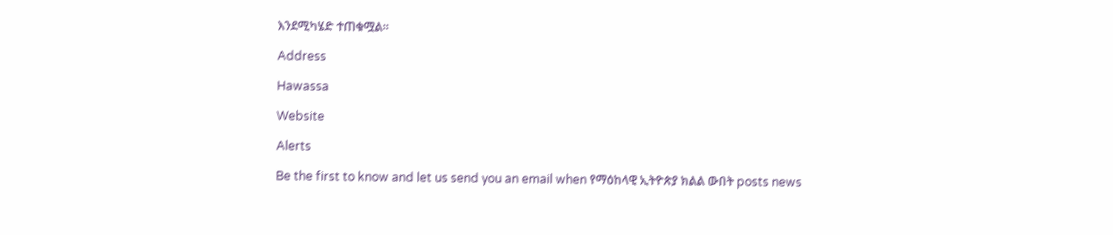እንደሚካሄድ ተጠቁሟል።

Address

Hawassa

Website

Alerts

Be the first to know and let us send you an email when የማዕከላዊ ኢትዮጵያ ክልል ውበት posts news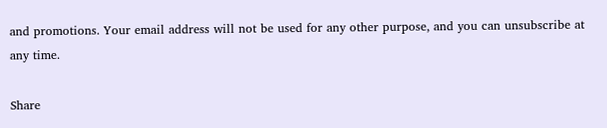and promotions. Your email address will not be used for any other purpose, and you can unsubscribe at any time.

Share